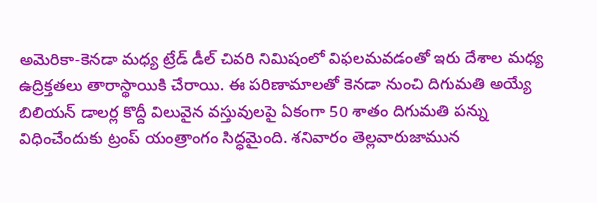అమెరికా-కెనడా మధ్య ట్రేడ్ డీల్ చివరి నిమిషంలో విఫలమవడంతో ఇరు దేశాల మధ్య ఉద్రిక్తతలు తారాస్థాయికి చేరాయి. ఈ పరిణామాలతో కెనడా నుంచి దిగుమతి అయ్యే బిలియన్ డాలర్ల కొద్దీ విలువైన వస్తువులపై ఏకంగా 50 శాతం దిగుమతి పన్ను విధించేందుకు ట్రంప్ యంత్రాంగం సిద్ధమైంది. శనివారం తెల్లవారుజామున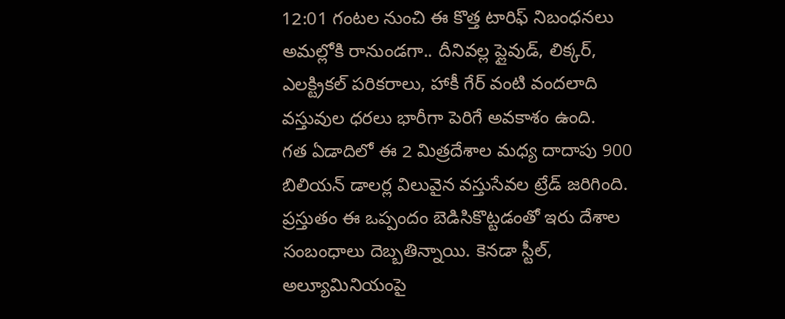12:01 గంటల నుంచి ఈ కొత్త టారిఫ్ నిబంధనలు అమల్లోకి రానుండగా.. దీనివల్ల ప్లైవుడ్, లిక్కర్, ఎలక్ట్రికల్ పరికరాలు, హాకీ గేర్ వంటి వందలాది వస్తువుల ధరలు భారీగా పెరిగే అవకాశం ఉంది.
గత ఏడాదిలో ఈ 2 మిత్రదేశాల మధ్య దాదాపు 900 బిలియన్ డాలర్ల విలువైన వస్తుసేవల ట్రేడ్ జరిగింది. ప్రస్తుతం ఈ ఒప్పందం బెడిసికొట్టడంతో ఇరు దేశాల సంబంధాలు దెబ్బతిన్నాయి. కెనడా స్టీల్, అల్యూమినియంపై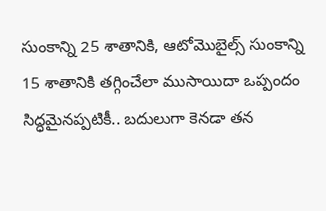సుంకాన్ని 25 శాతానికి, ఆటోమొబైల్స్ సుంకాన్ని 15 శాతానికి తగ్గించేలా ముసాయిదా ఒప్పందం సిద్ధమైనప్పటికీ.. బదులుగా కెనడా తన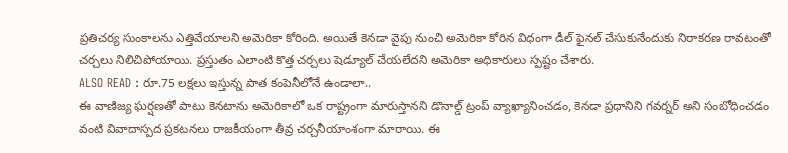ప్రతిచర్య సుంకాలను ఎత్తివేయాలని అమెరికా కోరింది. అయితే కెనడా వైపు నుంచి అమెరికా కోరిన విధంగా డీల్ ఫైనల్ చేసుకునేందుకు నిరాకరణ రావటంతో చర్చలు నిలిచిపోయాయి. ప్రస్తుతం ఎలాంటి కొత్త చర్చలు షెడ్యూల్ చేయలేదని అమెరికా అధికారులు స్పష్టం చేశారు.
ALSO READ : రూ.75 లక్షలు ఇస్తున్న పాత కంపెనీలోనే ఉండాలా..
ఈ వాణిజ్య ఘర్షణతో పాటు కెనటాను అమెరికాలో ఒక రాష్ట్రంగా మారుస్తానని డొనాల్డ్ ట్రంప్ వ్యాఖ్యానించడం, కెనడా ప్రధానిని గవర్నర్ అని సంబోధించడం వంటి వివాదాస్పద ప్రకటనలు రాజకీయంగా తీవ్ర చర్చనీయాంశంగా మారాయి. ఈ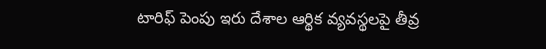టారిఫ్ పెంపు ఇరు దేశాల ఆర్థిక వ్యవస్థలపై తీవ్ర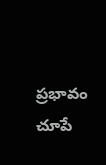ప్రభావం చూపే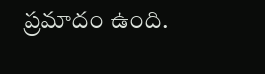ప్రమాదం ఉంది.